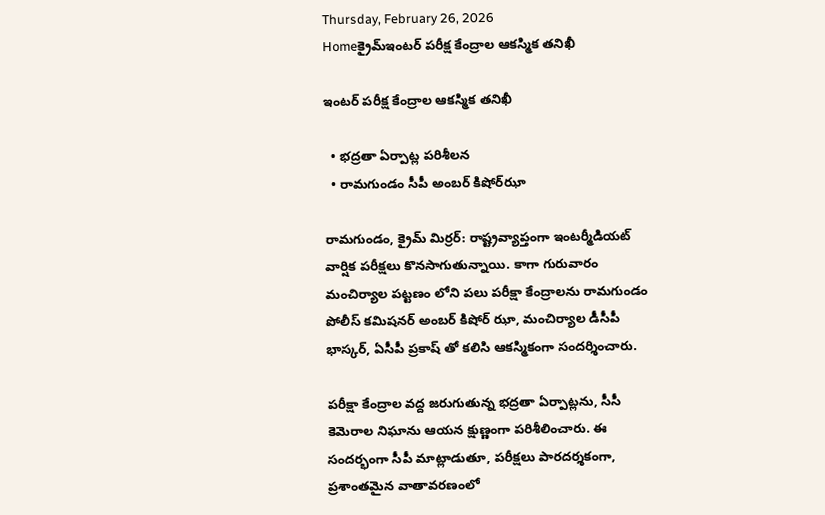Thursday, February 26, 2026
Homeక్రైమ్ఇంట‌ర్ ప‌రీక్ష కేంద్రాల ఆక‌స్మిక త‌నిఖీ

ఇంట‌ర్ ప‌రీక్ష కేంద్రాల ఆక‌స్మిక త‌నిఖీ

  • భద్ర‌తా ఏర్పాట్ల ప‌రిశీల‌న‌
  • రామ‌గుండం సీపీ అంబ‌ర్ కిషోర్‌ఝా

రామ‌గుండం, క్రైమ్ మిర్ర‌ర్‌: రాష్ట్రవ్యాప్తంగా ఇంటర్మీడియట్ వార్షిక పరీక్షలు కొన‌సాగుతున్నాయి. కాగా గురువారం మంచిర్యాల పట్టణం లోని పలు పరీక్షా కేంద్రాలను రామగుండం పోలీస్ కమిషనర్ అంబర్ కిషోర్ ఝా, మంచిర్యాల డీసీపీ భాస్కర్, ఏసీపీ ప్రకాష్ తో కలిసి ఆకస్మికంగా సందర్శించారు.

పరీక్షా కేంద్రాల వద్ద జరుగుతున్న భద్రతా ఏర్పాట్లను, సీసీ కెమెరాల నిఘాను ఆయన క్షుణ్ణంగా పరిశీలించారు. ఈ సందర్భంగా సీపీ మాట్లాడుతూ, పరీక్షలు పారదర్శకంగా, ప్రశాంతమైన వాతావరణంలో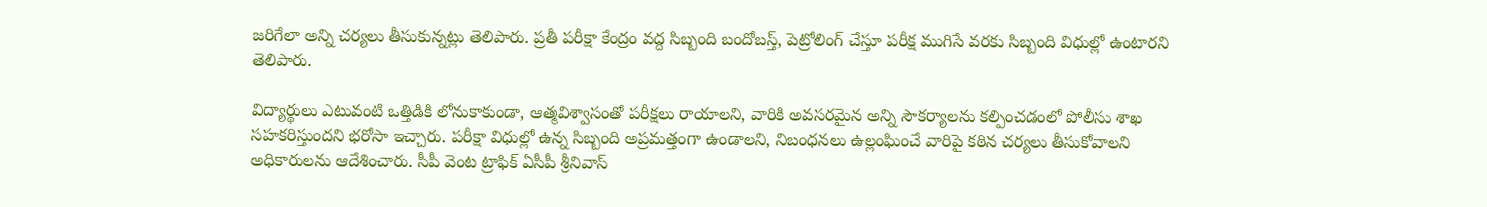జరిగేలా అన్ని చర్యలు తీసుకున్నట్లు తెలిపారు. ప్రతీ పరీక్షా కేంద్రం వద్ద సిబ్బంది బందోబస్త్, పెట్రోలింగ్ చేస్తూ పరీక్ష ముగిసే వరకు సిబ్బంది విధుల్లో ఉంటారని తెలిపారు.

విద్యార్థులు ఎటువంటి ఒత్తిడికి లోనుకాకుండా, ఆత్మవిశ్వాసంతో పరీక్షలు రాయాలని, వారికి అవసరమైన అన్ని సౌకర్యాలను కల్పించడంలో పోలీసు శాఖ సహకరిస్తుందని భరోసా ఇచ్చారు. పరీక్షా విధుల్లో ఉన్న సిబ్బంది అప్రమత్తంగా ఉండాలని, నిబంధనలు ఉల్లంఘించే వారిపై కఠిన చర్యలు తీసుకోవాలని అధికారులను ఆదేశించారు. సీపీ వెంట ట్రాఫిక్ ఏసీపీ శ్రీనివాస్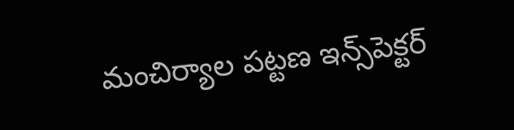మంచిర్యాల పట్టణ ఇన్స్‌పెక్ట‌ర్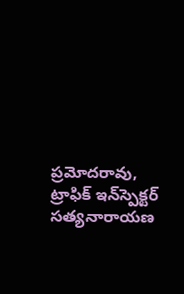ప్రమోదరావు, ట్రాఫిక్ ఇన్‌స్పెక్ట‌ర్ స‌త్య‌నారాయ‌ణ‌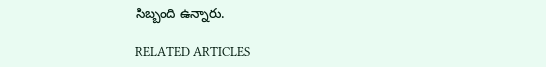సిబ్బంది ఉన్నారు.

RELATED ARTICLES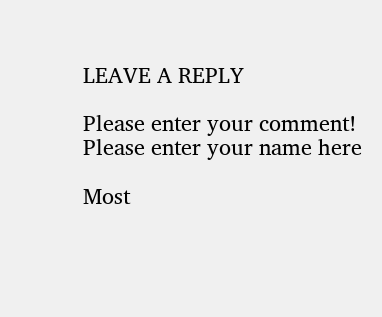LEAVE A REPLY

Please enter your comment!
Please enter your name here

Most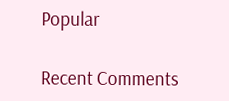Popular

Recent Comments